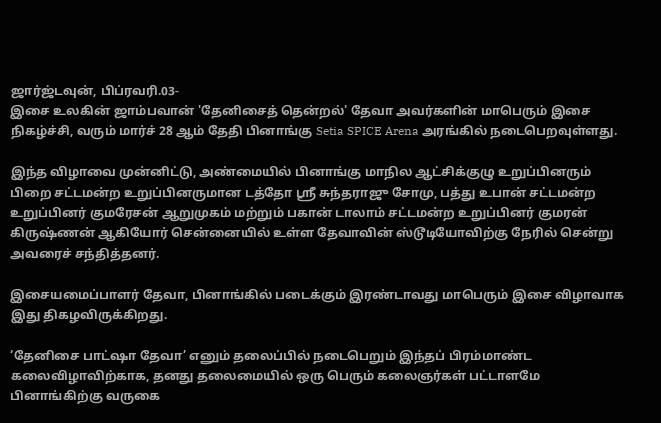ஜார்ஜ்டவுன், பிப்ரவரி.03-
இசை உலகின் ஜாம்பவான் 'தேனிசைத் தென்றல்' தேவா அவர்களின் மாபெரும் இசை நிகழ்ச்சி, வரும் மார்ச் 28 ஆம் தேதி பினாங்கு Setia SPICE Arena அரங்கில் நடைபெறவுள்ளது.

இந்த விழாவை முன்னிட்டு, அண்மையில் பினாங்கு மாநில ஆட்சிக்குழு உறுப்பினரும் பிறை சட்டமன்ற உறுப்பினருமான டத்தோ ஶ்ரீ சுந்தராஜு சோமு, பத்து உபான் சட்டமன்ற உறுப்பினர் குமரேசன் ஆறுமுகம் மற்றும் பகான் டாலாம் சட்டமன்ற உறுப்பினர் குமரன் கிருஷ்ணன் ஆகியோர் சென்னையில் உள்ள தேவாவின் ஸ்டூடியோவிற்கு நேரில் சென்று அவரைச் சந்தித்தனர்.

இசையமைப்பாளர் தேவா, பினாங்கில் படைக்கும் இரண்டாவது மாபெரும் இசை விழாவாக இது திகழவிருக்கிறது.

‘தேனிசை பாட்ஷா தேவா’ எனும் தலைப்பில் நடைபெறும் இந்தப் பிரம்மாண்ட கலைவிழாவிற்காக, தனது தலைமையில் ஒரு பெரும் கலைஞர்கள் பட்டாளமே பினாங்கிற்கு வருகை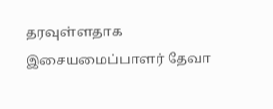தரவுள்ளதாக இசையமைப்பாளர் தேவா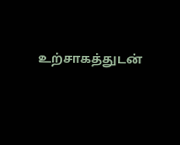உற்சாகத்துடன்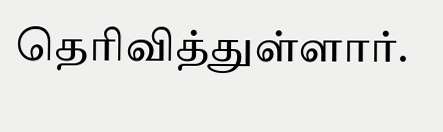தெரிவித்துள்ளார்.